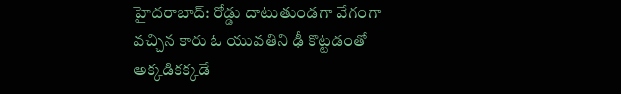హైదరాబాద్: రోడ్డు దాటుతుండగా వేగంగా వచ్చిన కారు ఓ యువతిని ఢీ కొట్టడంతో అక్కడికక్కడే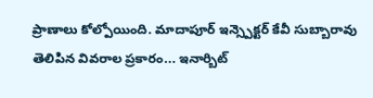ప్రాణాలు కోల్పోయింది. మాదాపూర్ ఇన్స్పెక్టర్ కేవీ సుబ్బారావు తెలిపిన వివరాల ప్రకారం... ఇనార్బిట్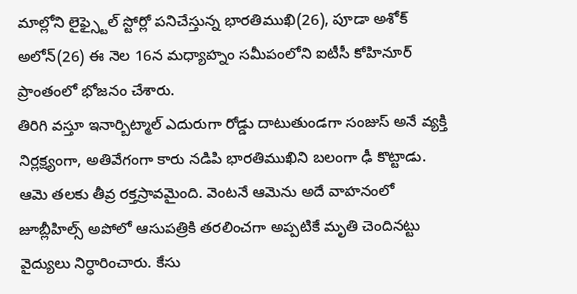మాల్లోని లైఫ్స్టైల్ స్టోర్లో పనిచేస్తున్న భారతిముఖి(26), పూడా అశోక్ అలోన్(26) ఈ నెల 16న మధ్యాహ్నం సమీపంలోని ఐటీసీ కోహినూర్ ప్రాంతంలో భోజనం చేశారు.
తిరిగి వస్తూ ఇనార్బిట్మాల్ ఎదురుగా రోడ్డు దాటుతుండగా సంజుస్ అనే వ్యక్తి నిర్లక్ష్యంగా, అతివేగంగా కారు నడిపి భారతిముఖిని బలంగా ఢీ కొట్టాడు. ఆమె తలకు తీవ్ర రక్తస్రావమైంది. వెంటనే ఆమెను అదే వాహనంలో జూబ్లీహిల్స్ అపోలో ఆసుపత్రికి తరలించగా అప్పటికే మృతి చెందినట్టు వైద్యులు నిర్ధారించారు. కేసు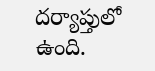దర్యాప్తులో ఉంది.